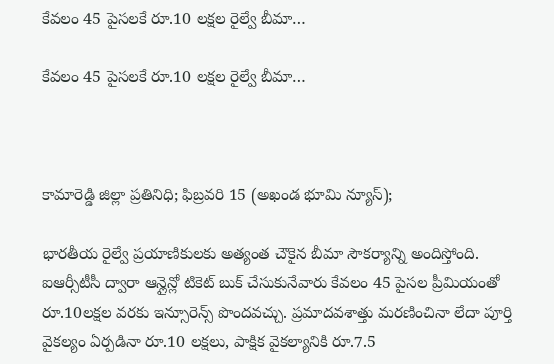కేవలం 45 పైసలకే రూ.10 లక్షల రైల్వే బీమా…

కేవలం 45 పైసలకే రూ.10 లక్షల రైల్వే బీమా…



కామారెడ్డి జిల్లా ప్రతినిధి; ఫిబ్రవరి 15 (అఖండ భూమి న్యూస్);

భారతీయ రైల్వే ప్రయాణికులకు అత్యంత చౌకైన బీమా సౌకర్యాన్ని అందిస్తోంది. ఐఆర్సీటీసీ ద్వారా ఆన్లైన్లో టికెట్ బుక్ చేసుకునేవారు కేవలం 45 పైసల ప్రీమియంతో రూ.10లక్షల వరకు ఇన్సూరెన్స్ పొందవచ్చు. ప్రమాదవశాత్తు మరణించినా లేదా పూర్తి వైకల్యం ఏర్పడినా రూ.10 లక్షలు, పాక్షిక వైకల్యానికి రూ.7.5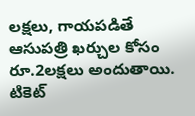లక్షలు, గాయపడితే ఆసుపత్రి ఖర్చుల కోసం రూ.2లక్షలు అందుతాయి. టికెట్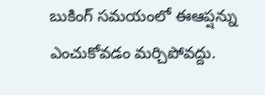బుకింగ్ సమయంలో ఈఆప్షన్ను ఎంచుకోవడం మర్చిపోవద్దు.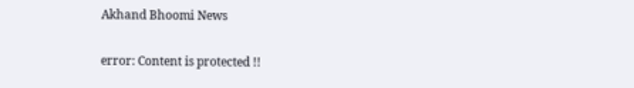Akhand Bhoomi News

error: Content is protected !!